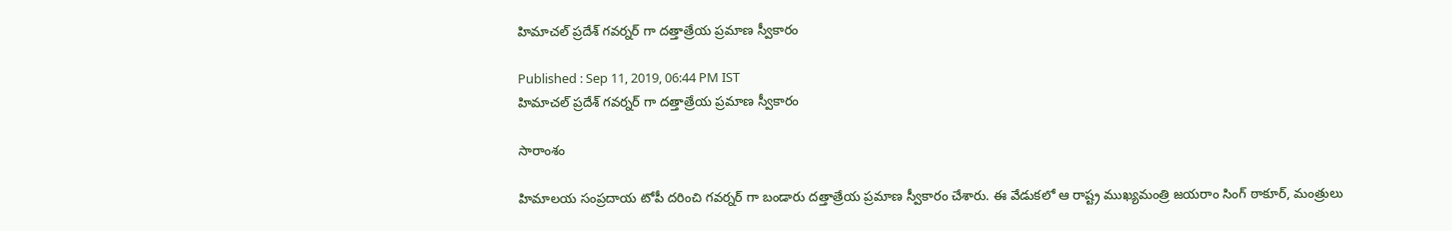హిమాచల్ ప్రదేశ్ గవర్నర్ గా దత్తాత్రేయ ప్రమాణ స్వీకారం

Published : Sep 11, 2019, 06:44 PM IST
హిమాచల్ ప్రదేశ్ గవర్నర్ గా దత్తాత్రేయ ప్రమాణ స్వీకారం

సారాంశం

హిమాలయ సంప్రదాయ టోపీ దరించి గవర్నర్ గా బండారు దత్తాత్రేయ ప్రమాణ స్వీకారం చేశారు. ఈ వేడుకలో ఆ రాష్ట్ర ముఖ్యమంత్రి జయరాం సింగ్ ఠాకూర్, మంత్రులు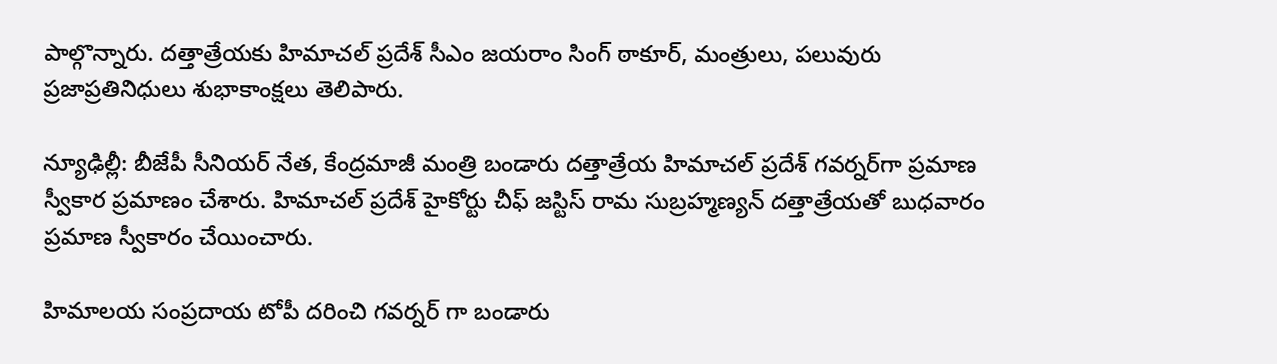పాల్గొన్నారు. దత్తాత్రేయకు హిమాచల్ ప్రదేశ్ సీఎం జయరాం సింగ్ ఠాకూర్, మంత్రులు, పలువురు ప్రజాప్రతినిధులు శుభాకాంక్షలు తెలిపారు.

న్యూఢిల్లీ: బీజేపీ సీనియర్‌ నేత, కేంద్రమాజీ మంత్రి బండారు దత్తాత్రేయ హిమాచల్‌ ప్రదేశ్‌ గవర్నర్‌గా ప్రమాణ స్వీకార ప్రమాణం చేశారు. హిమాచల్‌ ప్రదేశ్‌ హైకోర్టు చీఫ్‌ జస్టిస్‌ రామ సుబ్రహ్మణ్యన్ దత్తాత్రేయతో బుధవారం ప్రమాణ స్వీకారం చేయించారు.

హిమాలయ సంప్రదాయ టోపీ దరించి గవర్నర్ గా బండారు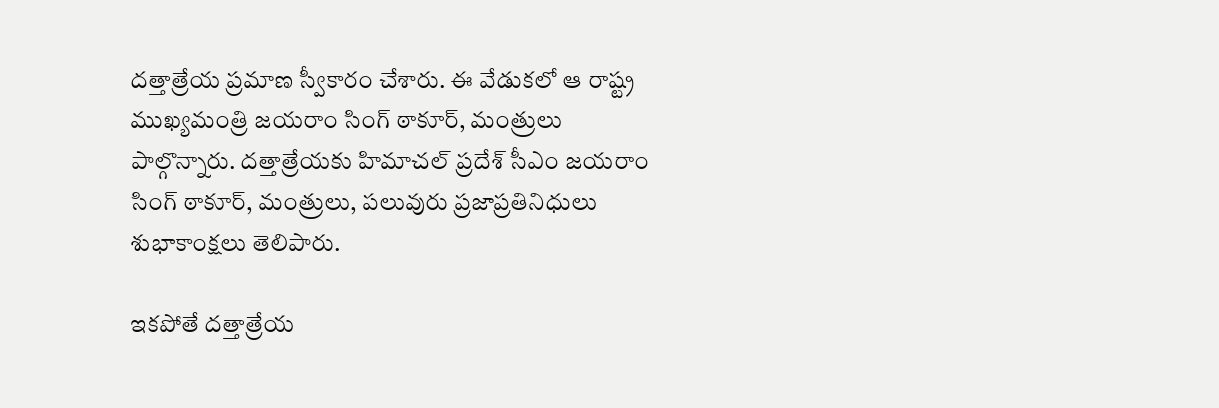దత్తాత్రేయ ప్రమాణ స్వీకారం చేశారు. ఈ వేడుకలో ఆ రాష్ట్ర ముఖ్యమంత్రి జయరాం సింగ్ ఠాకూర్, మంత్రులు పాల్గొన్నారు. దత్తాత్రేయకు హిమాచల్ ప్రదేశ్ సీఎం జయరాం సింగ్ ఠాకూర్, మంత్రులు, పలువురు ప్రజాప్రతినిధులు శుభాకాంక్షలు తెలిపారు.

ఇకపోతే దత్తాత్రేయ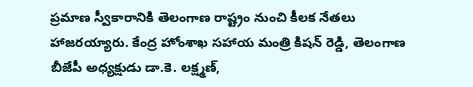ప్రమాణ స్వీకారానికి తెలంగాణ రాష్ట్రం నుంచి కీలక నేతలు హాజరయ్యారు. కేంద్ర హోంశాఖ సహాయ మంత్రి కిషన్ రెడ్డి, తెలంగాణ బీజేపీ అధ్యక్షుడు డా.కె. లక్ష్మణ్,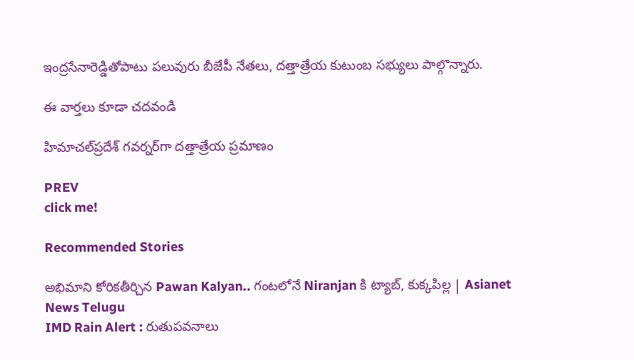ఇంద్రసేనారెడ్డితోపాటు పలువురు బీజేపీ నేతలు, దత్తాత్రేయ కుటుంబ సభ్యులు పాల్గొన్నారు.

ఈ వార్తలు కూడా చదవండి

హిమాచల్‌ప్రదేశ్ గవర్నర్‌గా దత్తాత్రేయ ప్రమాణం

PREV
click me!

Recommended Stories

అభిమాని కోరికతీర్చిన Pawan Kalyan.. గంటలోనే Niranjan కి ట్యాబ్, కుక్కపిల్ల | Asianet News Telugu
IMD Rain Alert : రుతుపవనాలు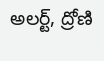అలర్ట్, ద్రోణి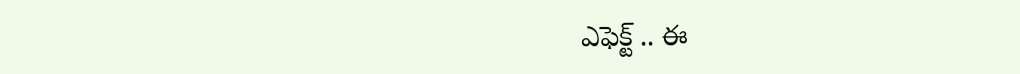ఎఫెక్ట్ .. ఈ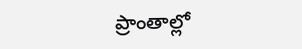ప్రాంతాల్లో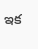ఇక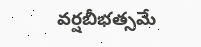వర్షబీభత్సమే